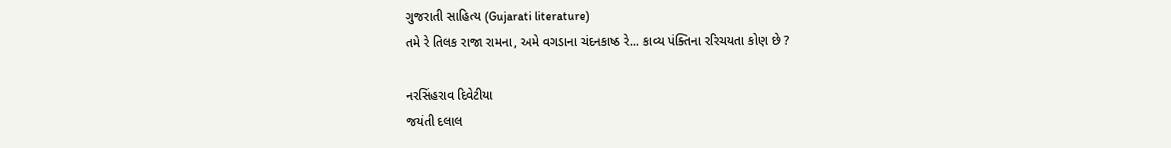ગુજરાતી સાહિત્ય (Gujarati literature)
તમે રે તિલક રાજા રામના, અમે વગડાના ચંદનકાષ્ઠ રે... કાવ્ય પંક્તિના રરિચયતા કોણ છે ?

નરસિંહરાવ દિવેટીયા
જયંતી દલાલ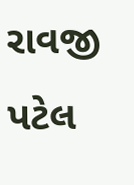રાવજી પટેલ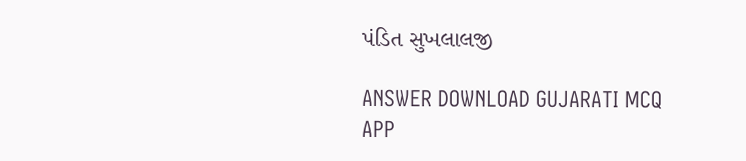પંડિત સુખલાલજી

ANSWER DOWNLOAD GUJARATI MCQ APP